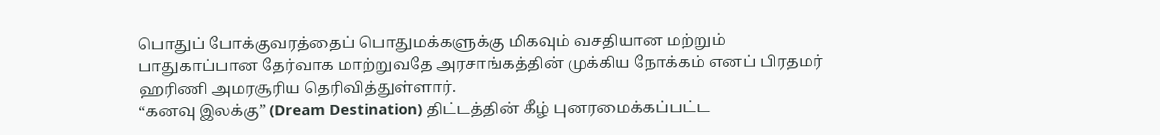பொதுப் போக்குவரத்தைப் பொதுமக்களுக்கு மிகவும் வசதியான மற்றும் பாதுகாப்பான தேர்வாக மாற்றுவதே அரசாங்கத்தின் முக்கிய நோக்கம் எனப் பிரதமர் ஹரிணி அமரசூரிய தெரிவித்துள்ளார்.
“கனவு இலக்கு” (Dream Destination) திட்டத்தின் கீழ் புனரமைக்கப்பட்ட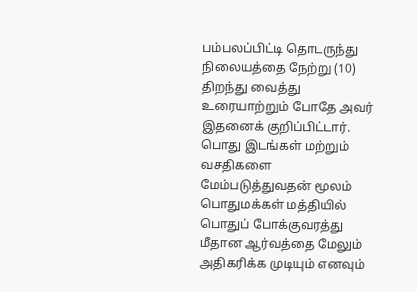பம்பலப்பிட்டி தொடருந்து நிலையத்தை நேற்று (10) திறந்து வைத்து உரையாற்றும் போதே அவர் இதனைக் குறிப்பிட்டார்.
பொது இடங்கள் மற்றும் வசதிகளை மேம்படுத்துவதன் மூலம் பொதுமக்கள் மத்தியில் பொதுப் போக்குவரத்து மீதான ஆர்வத்தை மேலும் அதிகரிக்க முடியும் எனவும்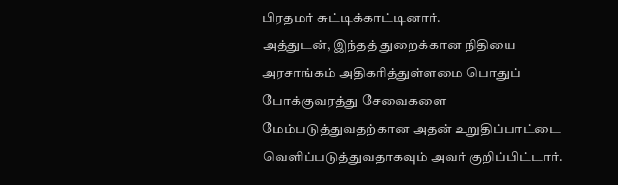பிரதமர் சுட்டிக்காட்டினார்.
அத்துடன், இந்தத் துறைக்கான நிதியை அரசாங்கம் அதிகரித்துள்ளமை பொதுப் போக்குவரத்து சேவைகளை மேம்படுத்துவதற்கான அதன் உறுதிப்பாட்டை வெளிப்படுத்துவதாகவும் அவர் குறிப்பிட்டார்.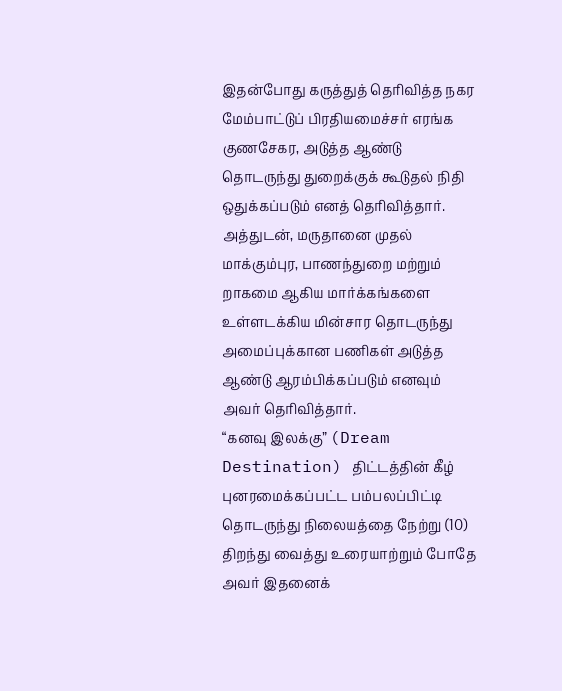இதன்போது கருத்துத் தெரிவித்த நகர மேம்பாட்டுப் பிரதியமைச்சர் எரங்க குணசேகர, அடுத்த ஆண்டு தொடருந்து துறைக்குக் கூடுதல் நிதி ஒதுக்கப்படும் எனத் தெரிவித்தார்.
அத்துடன், மருதானை முதல் மாக்கும்புர, பாணந்துறை மற்றும் றாகமை ஆகிய மார்க்கங்களை உள்ளடக்கிய மின்சார தொடருந்து அமைப்புக்கான பணிகள் அடுத்த ஆண்டு ஆரம்பிக்கப்படும் எனவும் அவர் தெரிவித்தார்.
“கனவு இலக்கு” (Dream Destination) திட்டத்தின் கீழ் புனரமைக்கப்பட்ட பம்பலப்பிட்டி தொடருந்து நிலையத்தை நேற்று (10) திறந்து வைத்து உரையாற்றும் போதே அவர் இதனைக்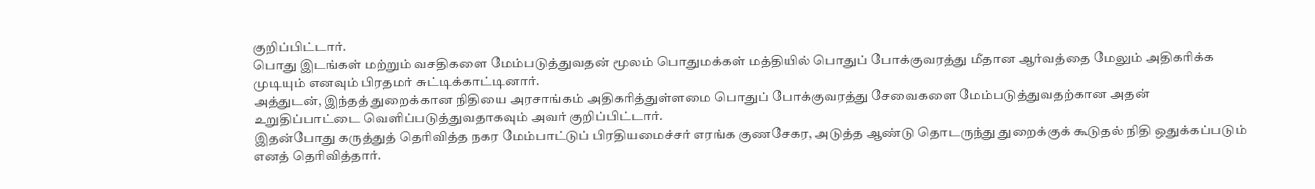குறிப்பிட்டார்.
பொது இடங்கள் மற்றும் வசதிகளை மேம்படுத்துவதன் மூலம் பொதுமக்கள் மத்தியில் பொதுப் போக்குவரத்து மீதான ஆர்வத்தை மேலும் அதிகரிக்க முடியும் எனவும் பிரதமர் சுட்டிக்காட்டினார்.
அத்துடன், இந்தத் துறைக்கான நிதியை அரசாங்கம் அதிகரித்துள்ளமை பொதுப் போக்குவரத்து சேவைகளை மேம்படுத்துவதற்கான அதன் உறுதிப்பாட்டை வெளிப்படுத்துவதாகவும் அவர் குறிப்பிட்டார்.
இதன்போது கருத்துத் தெரிவித்த நகர மேம்பாட்டுப் பிரதியமைச்சர் எரங்க குணசேகர, அடுத்த ஆண்டு தொடருந்து துறைக்குக் கூடுதல் நிதி ஒதுக்கப்படும் எனத் தெரிவித்தார்.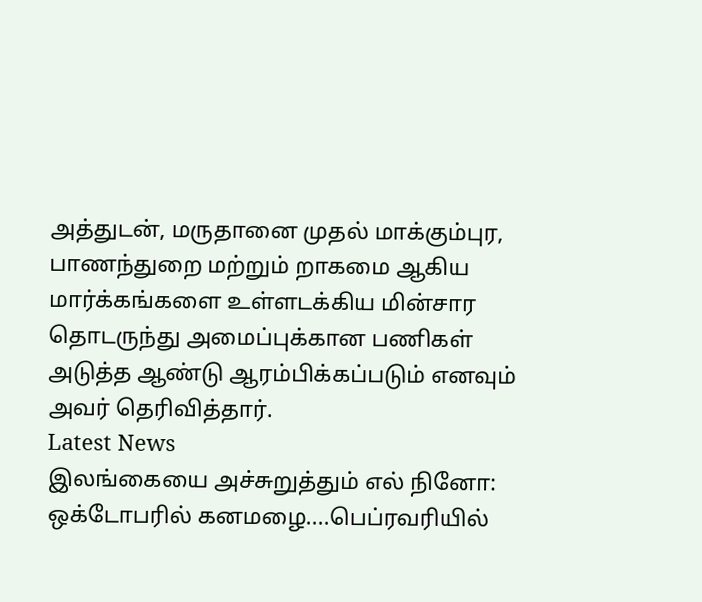அத்துடன், மருதானை முதல் மாக்கும்புர, பாணந்துறை மற்றும் றாகமை ஆகிய மார்க்கங்களை உள்ளடக்கிய மின்சார தொடருந்து அமைப்புக்கான பணிகள் அடுத்த ஆண்டு ஆரம்பிக்கப்படும் எனவும் அவர் தெரிவித்தார்.
Latest News
இலங்கையை அச்சுறுத்தும் எல் நினோ: ஒக்டோபரில் கனமழை....பெப்ரவரியில்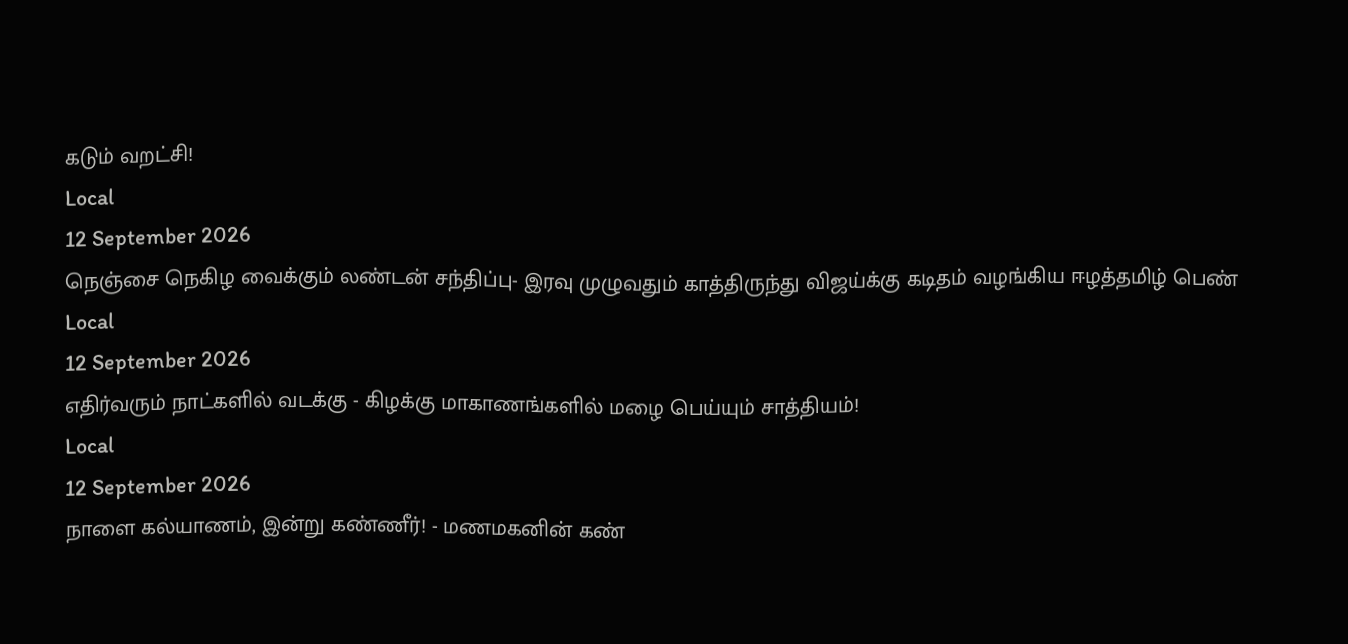கடும் வறட்சி!
Local
12 September 2026
நெஞ்சை நெகிழ வைக்கும் லண்டன் சந்திப்பு- இரவு முழுவதும் காத்திருந்து விஜய்க்கு கடிதம் வழங்கிய ஈழத்தமிழ் பெண்
Local
12 September 2026
எதிர்வரும் நாட்களில் வடக்கு - கிழக்கு மாகாணங்களில் மழை பெய்யும் சாத்தியம்!
Local
12 September 2026
நாளை கல்யாணம், இன்று கண்ணீர்! - மணமகனின் கண்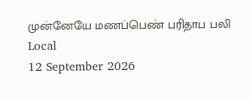முன்னேயே மணப்பெண் பரிதாப பலி
Local
12 September 2026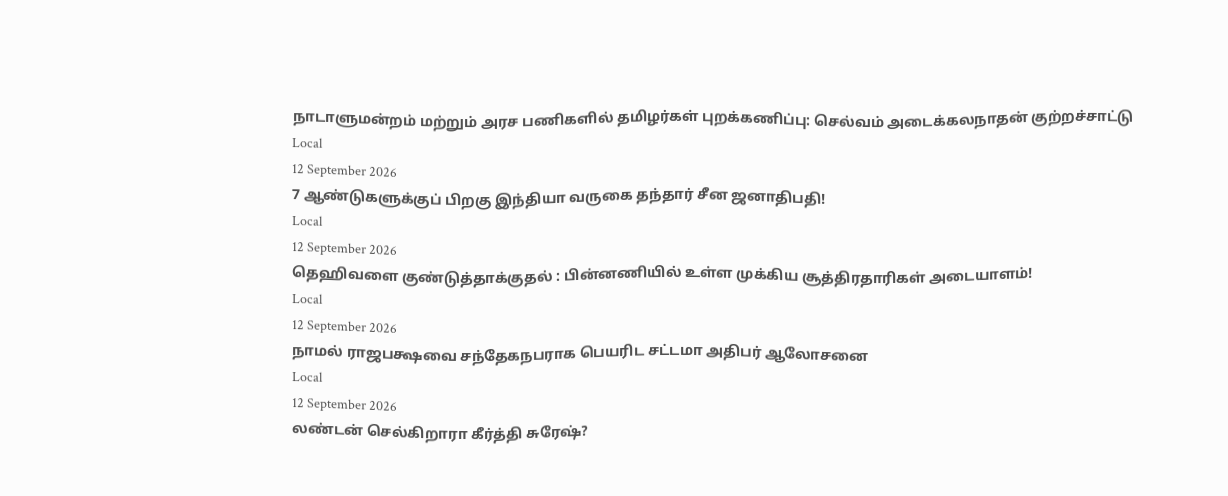நாடாளுமன்றம் மற்றும் அரச பணிகளில் தமிழர்கள் புறக்கணிப்பு: செல்வம் அடைக்கலநாதன் குற்றச்சாட்டு
Local
12 September 2026
7 ஆண்டுகளுக்குப் பிறகு இந்தியா வருகை தந்தார் சீன ஜனாதிபதி!
Local
12 September 2026
தெஹிவளை குண்டுத்தாக்குதல் : பின்னணியில் உள்ள முக்கிய சூத்திரதாரிகள் அடையாளம்!
Local
12 September 2026
நாமல் ராஜபக்ஷவை சந்தேகநபராக பெயரிட சட்டமா அதிபர் ஆலோசனை
Local
12 September 2026
லண்டன் செல்கிறாரா கீர்த்தி சுரேஷ்?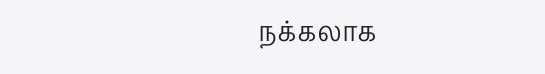நக்கலாக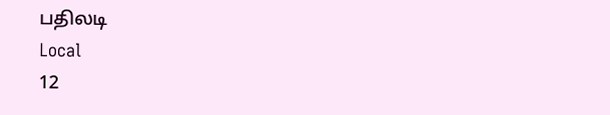பதிலடி
Local
12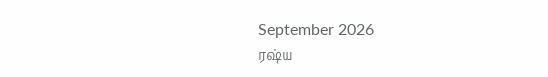September 2026
ரஷ்ய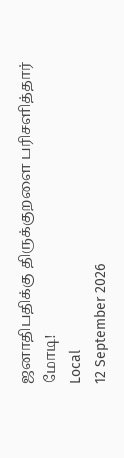ஜனாதிபதிக்கு திருக்குறளை பரிசளித்தார் மோடி!
Local
12 September 2026